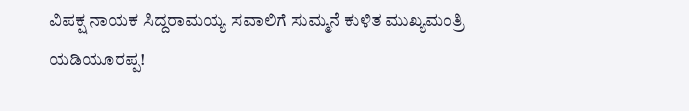ವಿಪಕ್ಷ ನಾಯಕ ಸಿದ್ದರಾಮಯ್ಯ ಸವಾಲಿಗೆ ಸುಮ್ಮನೆ ಕುಳಿತ ಮುಖ್ಯಮಂತ್ರಿ ಯಡಿಯೂರಪ್ಪ!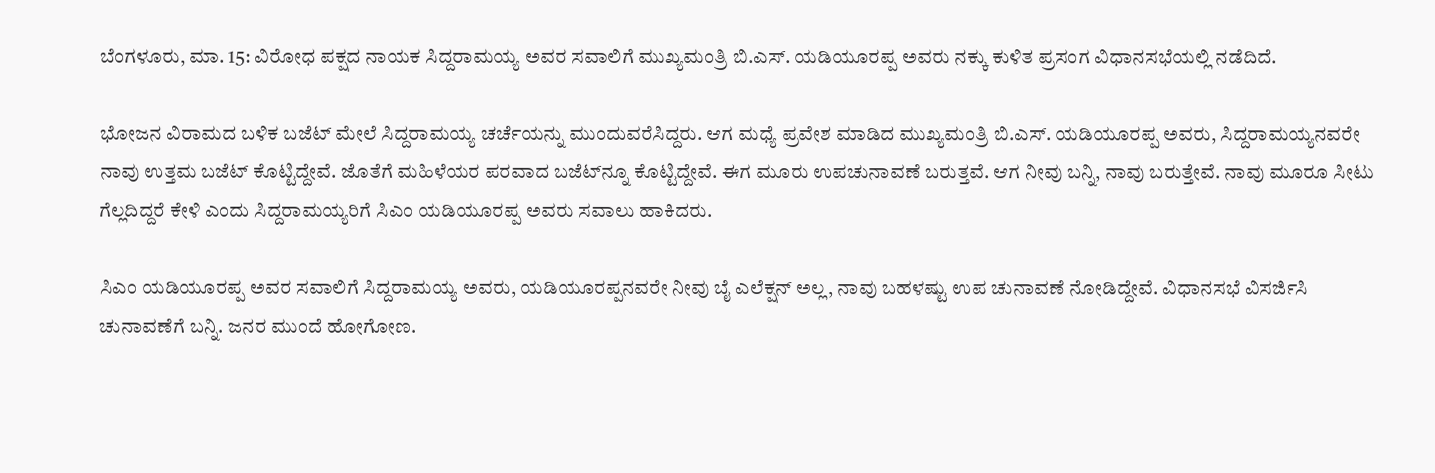ಬೆಂಗಳೂರು, ಮಾ. 15: ವಿರೋಧ ಪಕ್ಷದ ನಾಯಕ ಸಿದ್ದರಾಮಯ್ಯ ಅವರ ಸವಾಲಿಗೆ ಮುಖ್ಯಮಂತ್ರಿ ಬಿ.ಎಸ್. ಯಡಿಯೂರಪ್ಪ ಅವರು ನಕ್ಕು ಕುಳಿತ ಪ್ರಸಂಗ ವಿಧಾನಸಭೆಯಲ್ಲಿ ನಡೆದಿದೆ.

ಭೋಜನ ವಿರಾಮದ ಬಳಿಕ ಬಜೆಟ್ ಮೇಲೆ ಸಿದ್ದರಾಮಯ್ಯ ಚರ್ಚೆಯನ್ನು ಮುಂದುವರೆಸಿದ್ದರು. ಆಗ ಮಧ್ಯೆ ಪ್ರವೇಶ ಮಾಡಿದ ಮುಖ್ಯಮಂತ್ರಿ ಬಿ.ಎಸ್. ಯಡಿಯೂರಪ್ಪ ಅವರು, ಸಿದ್ದರಾಮಯ್ಯನವರೇ ನಾವು ಉತ್ತಮ ಬಜೆಟ್ ಕೊಟ್ಟಿದ್ದೇವೆ. ಜೊತೆಗೆ ಮಹಿಳೆಯರ ಪರವಾದ ಬಜೆಟ್‌ನ್ನೂ ಕೊಟ್ಟಿದ್ದೇವೆ. ಈಗ ಮೂರು ಉಪಚುನಾವಣೆ ಬರುತ್ತವೆ. ಆಗ ನೀವು ಬನ್ನಿ, ನಾವು ಬರುತ್ತೇವೆ. ನಾವು ಮೂರೂ ಸೀಟು ಗೆಲ್ಲದಿದ್ದರೆ ಕೇಳಿ ಎಂದು ಸಿದ್ದರಾಮಯ್ಯರಿಗೆ ಸಿಎಂ ಯಡಿಯೂರಪ್ಪ ಅವರು ಸವಾಲು ಹಾಕಿದರು.

ಸಿಎಂ ಯಡಿಯೂರಪ್ಪ ಅವರ ಸವಾಲಿಗೆ ಸಿದ್ದರಾಮಯ್ಯ ಅವರು, ಯಡಿಯೂರಪ್ಪನವರೇ ನೀವು ಬೈ ಎಲೆಕ್ಷನ್ ಅಲ್ಲ, ನಾವು ಬಹಳಷ್ಟು ಉಪ ಚುನಾವಣೆ ನೋಡಿದ್ದೇವೆ. ವಿಧಾನಸಭೆ ವಿಸರ್ಜಿಸಿ ಚುನಾವಣೆಗೆ ಬನ್ನಿ. ಜನರ ಮುಂದೆ ಹೋಗೋಣ.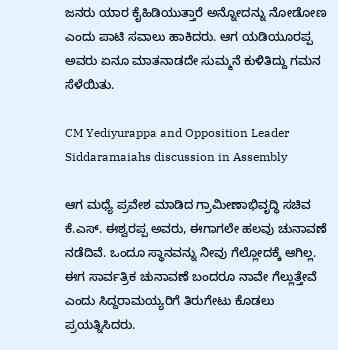ಜನರು ಯಾರ ಕೈಹಿಡಿಯುತ್ತಾರೆ ಅನ್ನೋದನ್ನು ನೋಡೋಣ ಎಂದು ಪಾಟಿ ಸವಾಲು ಹಾಕಿದರು. ಆಗ ಯಡಿಯೂರಪ್ಪ ಅವರು ಏನೂ ಮಾತನಾಡದೇ ಸುಮ್ಮನೆ ಕುಳಿತಿದ್ದು ಗಮನ ಸೆಳೆಯಿತು.

CM Yediyurappa and Opposition Leader Siddaramaiahs discussion in Assembly

ಆಗ ಮಧ್ಯೆ ಪ್ರವೇಶ ಮಾಡಿದ ಗ್ರಾಮೀಣಾಭಿವೃದ್ಧಿ ಸಚಿವ ಕೆ.ಎಸ್. ಈಶ್ವರಪ್ಪ ಅವರು, ಈಗಾಗಲೇ ಹಲವು ಚುನಾವಣೆ ನಡೆದಿವೆ. ಒಂದೂ ಸ್ಥಾನವನ್ನು ನೀವು ಗೆಲ್ಲೋದಕ್ಕೆ ಆಗಿಲ್ಲ. ಈಗ ಸಾರ್ವತ್ರಿಕ ಚುನಾವಣೆ ಬಂದರೂ ನಾವೇ ಗೆಲ್ಲುತ್ತೇವೆ ಎಂದು ಸಿದ್ದರಾಮಯ್ಯರಿಗೆ ತಿರುಗೇಟು ಕೊಡಲು ಪ್ರಯತ್ನಿಸಿದರು.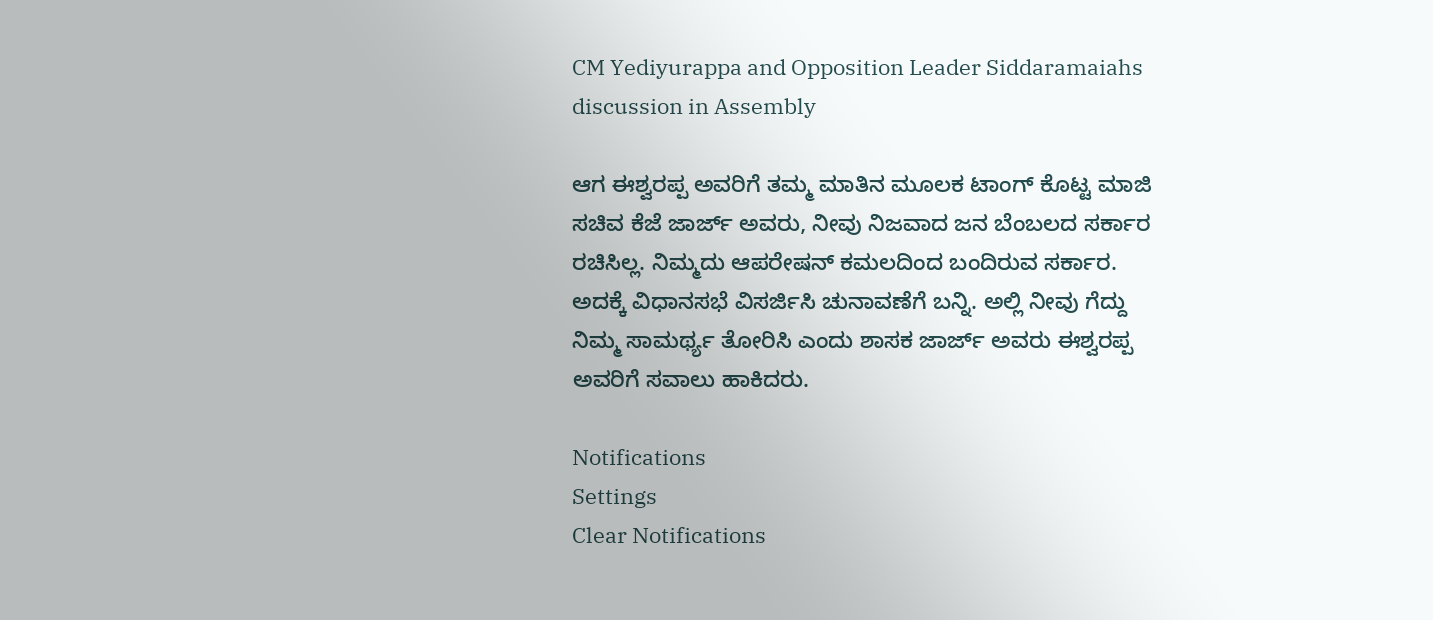CM Yediyurappa and Opposition Leader Siddaramaiahs discussion in Assembly

ಆಗ ಈಶ್ವರಪ್ಪ ಅವರಿಗೆ ತಮ್ಮ ಮಾತಿನ ಮೂಲಕ ಟಾಂಗ್ ಕೊಟ್ಟ ಮಾಜಿ ಸಚಿವ ಕೆಜೆ ಜಾರ್ಜ್‌ ಅವರು, ನೀವು ನಿಜವಾದ ಜನ ಬೆಂಬಲದ ಸರ್ಕಾರ ರಚಿಸಿಲ್ಲ. ನಿಮ್ಮದು ಆಪರೇಷನ್ ಕಮಲದಿಂದ ಬಂದಿರುವ ಸರ್ಕಾರ. ಅದಕ್ಕೆ ವಿಧಾನಸಭೆ ವಿಸರ್ಜಿಸಿ ಚುನಾವಣೆಗೆ ಬನ್ನಿ. ಅಲ್ಲಿ‌ ನೀವು ಗೆದ್ದು ನಿಮ್ಮ ಸಾಮರ್ಥ್ಯ ತೋರಿಸಿ ಎಂದು ಶಾಸಕ ಜಾರ್ಜ್ ಅವರು ಈಶ್ವರಪ್ಪ ಅವರಿಗೆ ಸವಾಲು ಹಾಕಿದರು.

Notifications
Settings
Clear Notifications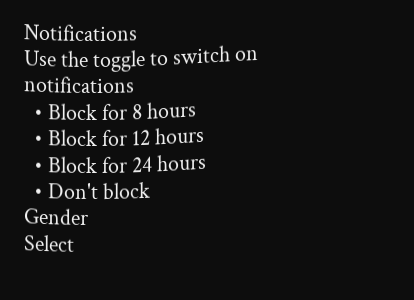Notifications
Use the toggle to switch on notifications
  • Block for 8 hours
  • Block for 12 hours
  • Block for 24 hours
  • Don't block
Gender
Select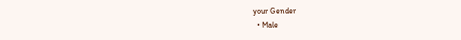your Gender
  • Male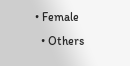• Female
  • Others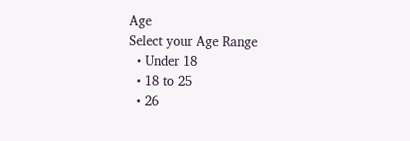Age
Select your Age Range
  • Under 18
  • 18 to 25
  • 26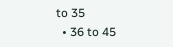to 35
  • 36 to 45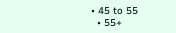• 45 to 55
  • 55+